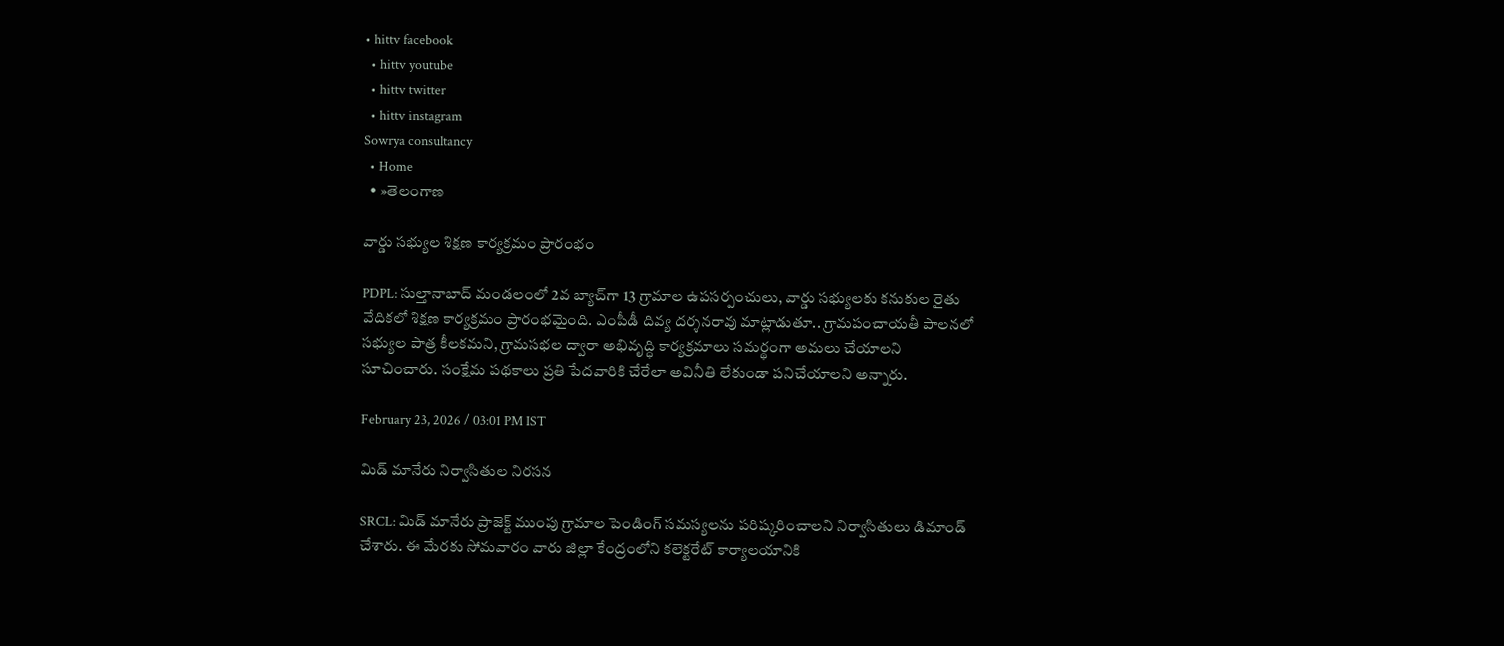• hittv facebook
  • hittv youtube
  • hittv twitter
  • hittv instagram
Sowrya consultancy
  • Home
  • »తెలంగాణ

వార్డు సభ్యుల శిక్షణ కార్యక్రమం ప్రారంభం

PDPL: సుల్తానాబాద్ మండలంలో 2వ బ్యాచ్‌గా 13 గ్రామాల ఉపసర్పంచులు, వార్డు సభ్యులకు కనుకుల రైతు వేదికలో శిక్షణ కార్యక్రమం ప్రారంభమైంది. ఎంపీడీ దివ్య దర్శనరావు మాట్లాడుతూ.. గ్రామపంచాయతీ పాలనలో సభ్యుల పాత్ర కీలకమని, గ్రామసభల ద్వారా అభివృద్ధి కార్యక్రమాలు సమర్థంగా అమలు చేయాలని సూచించారు. సంక్షేమ పథకాలు ప్రతి పేదవారికి చేరేలా అవినీతి లేకుండా పనిచేయాలని అన్నారు.

February 23, 2026 / 03:01 PM IST

మిడ్ మానేరు నిర్వాసితుల నిరసన

SRCL: మిడ్ మానేరు ప్రాజెక్ట్ ముంపు గ్రామాల పెండింగ్ సమస్యలను పరిష్కరించాలని నిర్వాసితులు డిమాండ్ చేశారు. ఈ మేరకు సోమవారం వారు జిల్లా కేంద్రంలోని కలెక్టరేట్ కార్యాలయానికి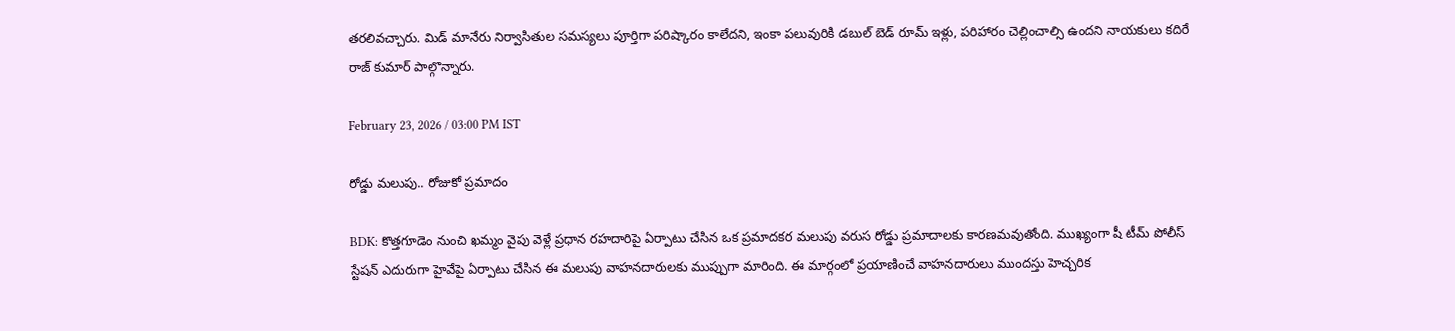తరలివచ్చారు. మిడ్ మానేరు నిర్వాసితుల సమస్యలు పూర్తిగా పరిష్కారం కాలేదని, ఇంకా పలువురికి డబుల్ బెడ్ రూమ్ ఇళ్లు, పరిహారం చెల్లించాల్సి ఉందని నాయకులు కదిరే రాజ్ కుమార్ పాల్గొన్నారు.

February 23, 2026 / 03:00 PM IST

రోడ్డు మలుపు.. రోజుకో ప్రమాదం

BDK: కొత్తగూడెం నుంచి ఖమ్మం వైపు వెళ్లే ప్రధాన రహదారిపై ఏర్పాటు చేసిన ఒక ప్రమాదకర మలుపు వరుస రోడ్డు ప్రమాదాలకు కారణమవుతోంది. ముఖ్యంగా షీ టీమ్ పోలీస్ స్టేషన్ ఎదురుగా హైవేపై ఏర్పాటు చేసిన ఈ మలుపు వాహనదారులకు ముప్పుగా మారింది. ఈ మార్గంలో ప్రయాణించే వాహనదారులు ముందస్తు హెచ్చరిక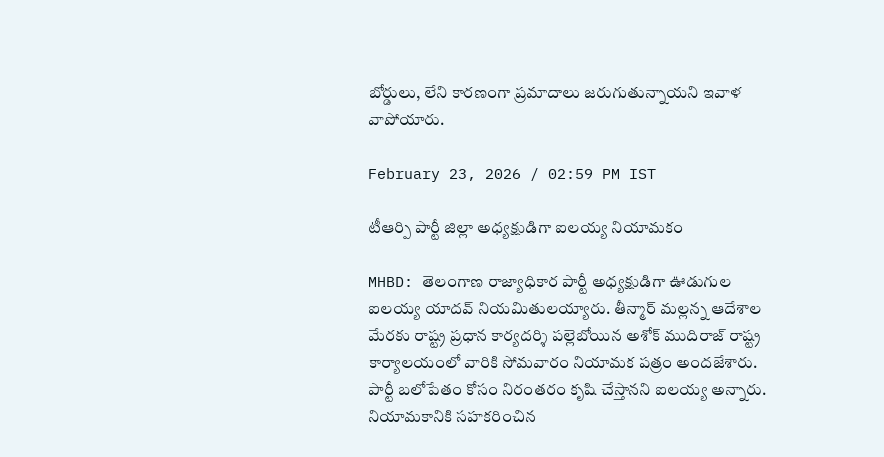బోర్డులు, లేని కారణంగా ప్రమాదాలు జరుగుతున్నాయని ఇవాళ వాపోయారు.

February 23, 2026 / 02:59 PM IST

టీఆర్పి పార్టీ జిల్లా అధ్యక్షుడిగా ఐలయ్య నియామకం

MHBD: తెలంగాణ రాజ్యాధికార పార్టీ అధ్యక్షుడిగా ఊడుగుల ఐలయ్య యాదవ్ నియమితులయ్యారు. తీన్మార్ మల్లన్న ఆదేశాల మేరకు రాష్ట్ర ప్రధాన కార్యదర్శి పల్లెబోయిన అశోక్ ముదిరాజ్ రాష్ట్ర కార్యాలయంలో వారికి సోమవారం నియామక పత్రం అందజేశారు. పార్టీ బలోపేతం కోసం నిరంతరం కృషి చేస్తానని ఐలయ్య అన్నారు. నియామకానికి సహకరించిన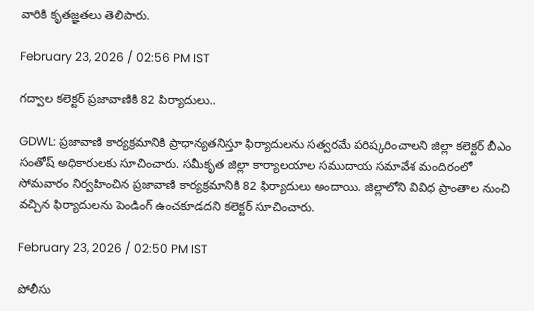వారికి కృతజ్ఞతలు తెలిపారు.

February 23, 2026 / 02:56 PM IST

గద్వాల కలెక్టర్ ప్రజావాణికి 82 పిర్యాదులు..

GDWL: ప్రజావాణి కార్యక్రమానికి ప్రాధాన్యతనిస్తూ ఫిర్యాదులను సత్వరమే పరిష్కరించాలని జిల్లా కలెక్టర్ బీఎం సంతోష్ అధికారులకు సూచించారు. సమీకృత జిల్లా కార్యాలయాల సముదాయ సమావేశ మందిరంలో సోమవారం నిర్వహించిన ప్రజావాణి కార్యక్రమానికి 82 ఫిర్యాదులు అందాయి. జిల్లాలోని వివిధ ప్రాంతాల నుంచి వచ్చిన ఫిర్యాదులను పెండింగ్ ఉంచకూడదని కలెక్టర్ సూచించారు.

February 23, 2026 / 02:50 PM IST

పోలీసు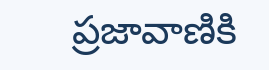ప్రజావాణికి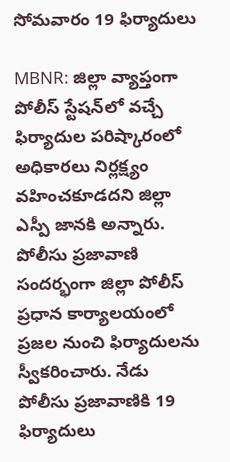సోమవారం 19 ఫిర్యాదులు

MBNR: జిల్లా వ్యాప్తంగా పోలీస్ స్టేషన్‌లో వచ్చే ఫిర్యాదుల పరిష్కారంలో అధికారలు నిర్లక్ష్యం వహించకూడదని జిల్లా ఎస్పీ జానకి అన్నారు. పోలీసు ప్రజావాణి సందర్భంగా జిల్లా పోలీస్ ప్రధాన కార్యాలయంలో ప్రజల నుంచి ఫిర్యాదులను స్వీకరించారు. నేడు పోలీసు ప్రజావాణికి 19 ఫిర్యాదులు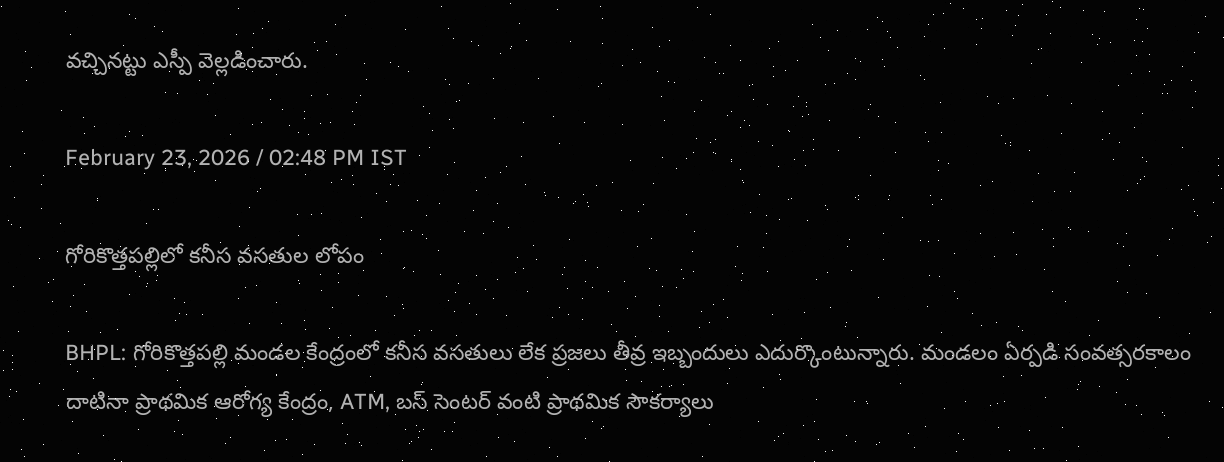వచ్చినట్టు ఎస్పీ వెల్లడించారు.

February 23, 2026 / 02:48 PM IST

గోరికొత్తపల్లిలో కనీస వసతుల లోపం

BHPL: గోరికొత్తపల్లి మండల కేంద్రంలో కనీస వసతులు లేక ప్రజలు తీవ్ర ఇబ్బందులు ఎదుర్కొంటున్నారు. మండలం ఏర్పడి సంవత్సరకాలం దాటినా ప్రాథమిక ఆరోగ్య కేంద్రం, ATM, బస్ సెంటర్ వంటి ప్రాథమిక సౌకర్యాలు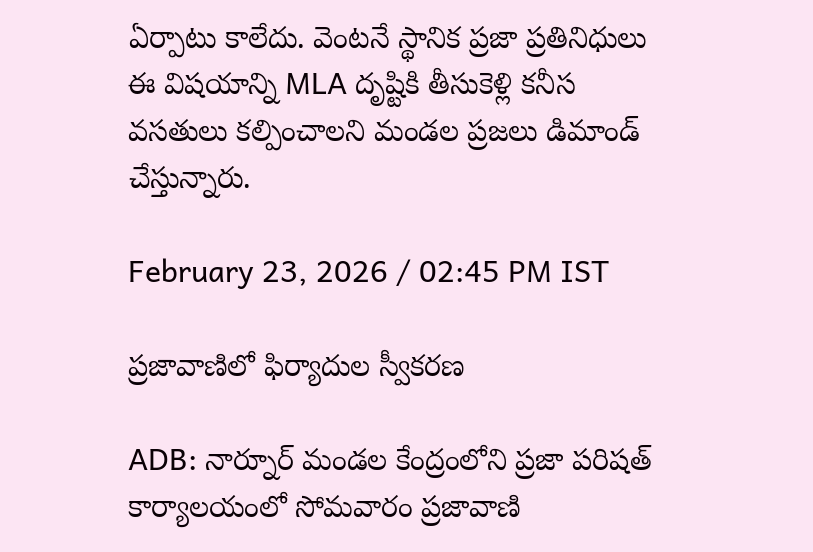ఏర్పాటు కాలేదు. వెంటనే స్థానిక ప్రజా ప్రతినిధులు ఈ విషయాన్ని MLA దృష్టికి తీసుకెళ్లి కనీస వసతులు కల్పించాలని మండల ప్రజలు డిమాండ్ చేస్తున్నారు.

February 23, 2026 / 02:45 PM IST

ప్రజావాణిలో ఫిర్యాదుల స్వీకరణ

ADB: నార్నూర్ మండల కేంద్రంలోని ప్రజా పరిషత్ కార్యాలయంలో సోమవారం ప్రజావాణి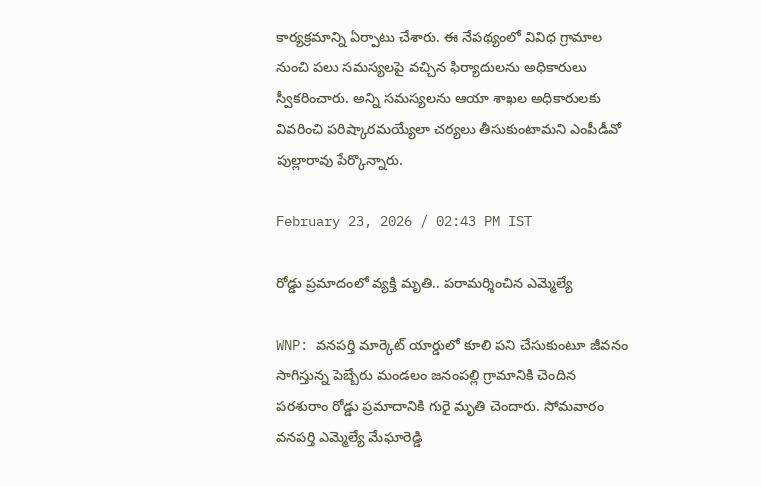కార్యక్రమాన్ని ఏర్పాటు చేశారు. ఈ నేపథ్యంలో వివిధ గ్రామాల నుంచి పలు సమస్యలపై వచ్చిన ఫిర్యాదులను అధికారులు స్వీకరించారు. అన్ని సమస్యలను ఆయా శాఖల అధికారులకు వివరించి పరిష్కారమయ్యేలా చర్యలు తీసుకుంటామని ఎంపీడీవో పుల్లారావు పేర్కొన్నారు.

February 23, 2026 / 02:43 PM IST

రోడ్డు ప్రమాదంలో వ్యక్తి మృతి.. పరామర్శించిన ఎమ్మెల్యే

WNP: వనపర్తి మార్కెట్ యార్డులో కూలి పని చేసుకుంటూ జీవనం సాగిస్తున్న పెబ్బేరు మండలం జనంపల్లి గ్రామానికి చెందిన పరశురాం రోడ్డు ప్రమాదానికి గురై మృతి చెందారు. సోమవారం వనపర్తి ఎమ్మెల్యే మేఘారెడ్డి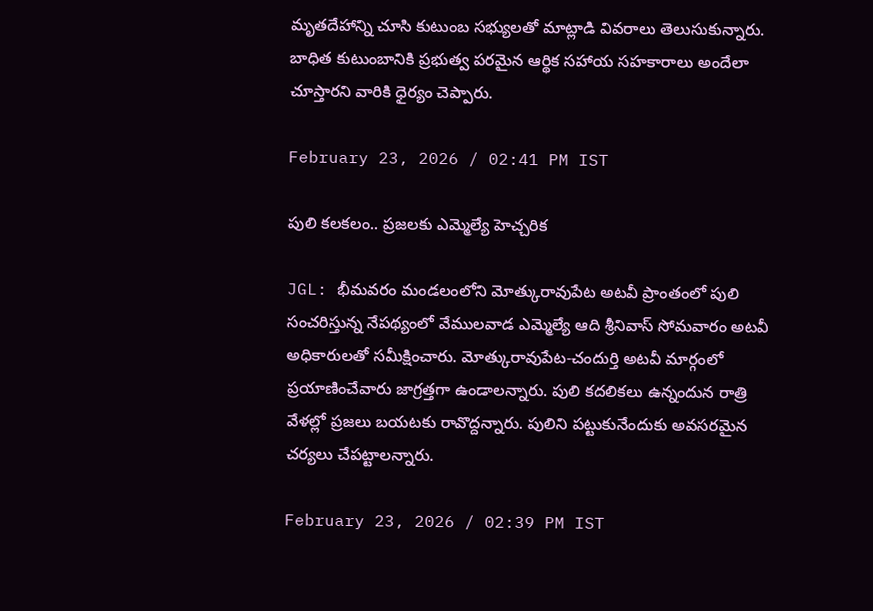మృతదేహాన్ని చూసి కుటుంబ సభ్యులతో మాట్లాడి వివరాలు తెలుసుకున్నారు. బాధిత కుటుంబానికి ప్రభుత్వ పరమైన ఆర్థిక సహాయ సహకారాలు అందేలా చూస్తారని వారికి ధైర్యం చెప్పారు.

February 23, 2026 / 02:41 PM IST

పులి కలకలం.. ప్రజలకు ఎమ్మెల్యే హెచ్చరిక

JGL: భీమవరం మండలంలోని మోత్కురావుపేట అటవీ ప్రాంతంలో పులి సంచరిస్తున్న నేపథ్యంలో వేములవాడ ఎమ్మెల్యే ఆది శ్రీనివాస్ సోమవారం అటవీ అధికారులతో సమీక్షించారు. మోత్కురావుపేట-చందుర్తి అటవీ మార్గంలో ప్రయాణించేవారు జాగ్రత్తగా ఉండాలన్నారు. పులి కదలికలు ఉన్నందున రాత్రి వేళల్లో ప్రజలు బయటకు రావొద్దన్నారు. పులిని పట్టుకునేందుకు అవసరమైన చర్యలు చేపట్టాలన్నారు.

February 23, 2026 / 02:39 PM IST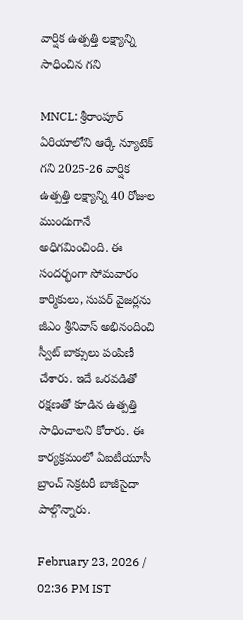వార్షిక ఉత్పత్తి లక్ష్యాన్ని సాధించిన గని

MNCL: శ్రీరాంపూర్ ఏరియాలోని ఆర్కే న్యూటెక్ గని 2025-26 వార్షిక ఉత్పత్తి లక్ష్యాన్ని 40 రోజుల ముందుగానే అధిగమించింది. ఈ సందర్భంగా సోమవారం కార్మికులు, సుపర్ వైజర్లను జీఎం శ్రీనివాస్ అభినందించి స్వీట్ బాక్సులు పంపిణీ చేశారు. ఇదే ఒరవడితో రక్షణతో కూడిన ఉత్పత్తి సాధించాలని కోరారు. ఈ కార్యక్రమంలో ఏఐటీయూసీ బ్రాంచ్ సెక్రటరీ బాజీసైదా పాల్గొన్నారు.

February 23, 2026 / 02:36 PM IST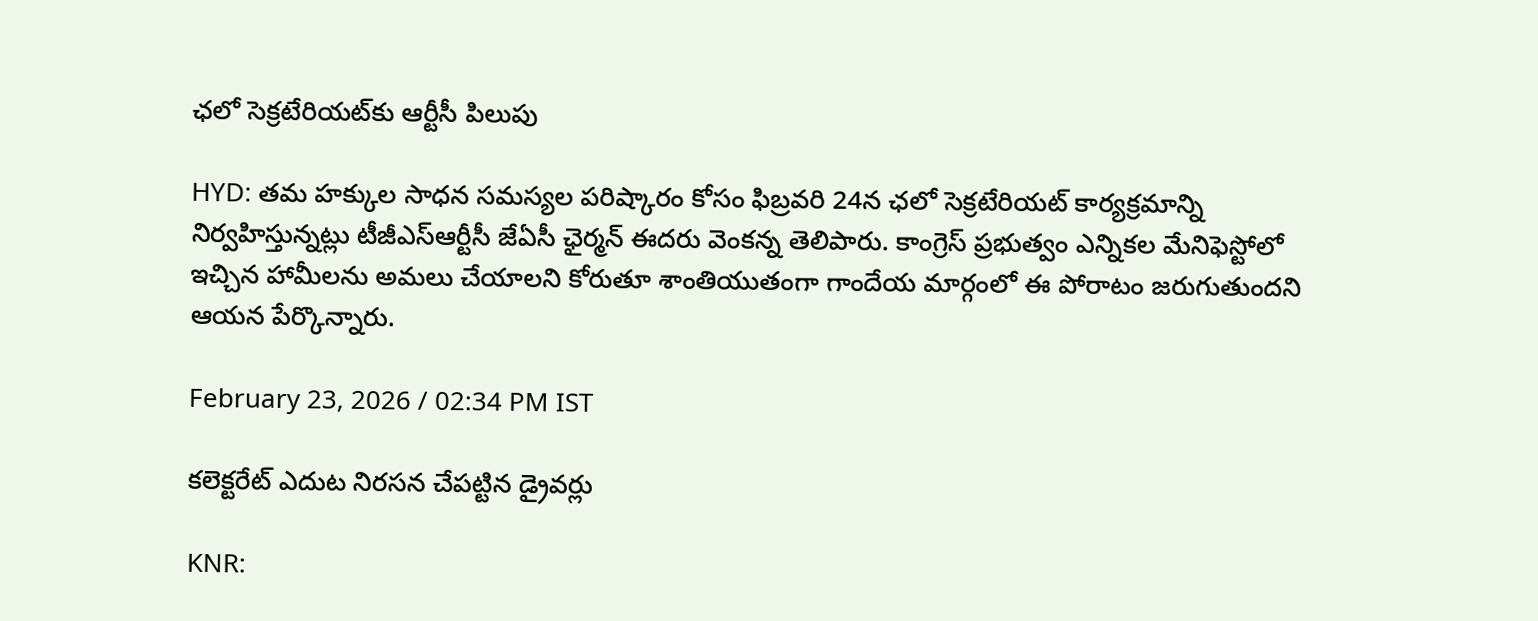ఛలో సెక్రటేరియట్‌కు ఆర్టీసీ పిలుపు

HYD: తమ హక్కుల సాధన సమస్యల పరిష్కారం కోసం ఫిబ్రవరి 24న ఛలో సెక్రటేరియట్ కార్యక్రమాన్ని నిర్వహిస్తున్నట్లు టీజీఎస్ఆర్టీసీ జేఏసీ ఛైర్మన్ ఈదరు వెంకన్న తెలిపారు. కాంగ్రెస్ ప్రభుత్వం ఎన్నికల మేనిఫెస్టోలో ఇచ్చిన హామీలను అమలు చేయాలని కోరుతూ శాంతియుతంగా గాందేయ మార్గంలో ఈ పోరాటం జరుగుతుందని ఆయన పేర్కొన్నారు.

February 23, 2026 / 02:34 PM IST

కలెక్టరేట్ ఎదుట నిరసన చేపట్టిన డ్రైవర్లు

KNR: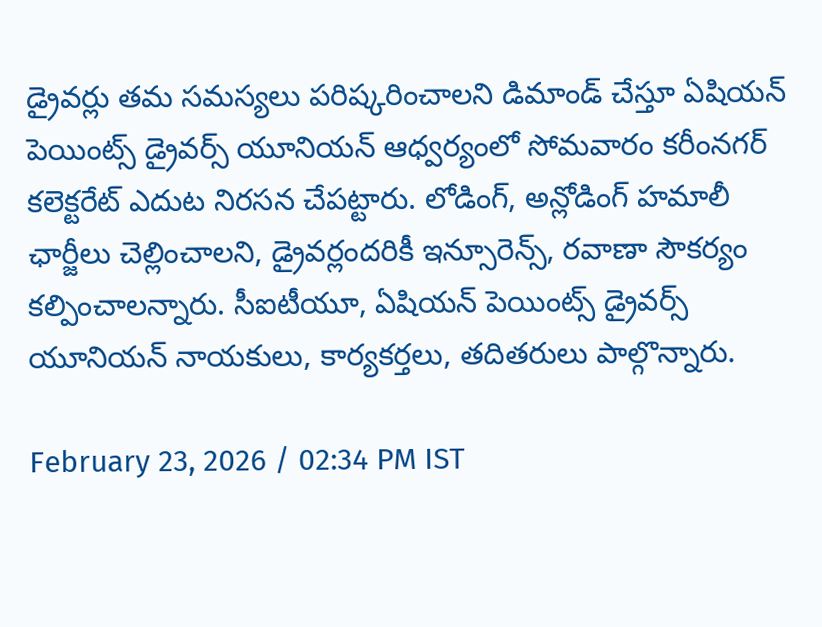డ్రైవర్లు తమ సమస్యలు పరిష్కరించాలని డిమాండ్ చేస్తూ ఏషియన్ పెయింట్స్ డ్రైవర్స్ యూనియన్ ఆధ్వర్యంలో సోమవారం కరీంనగర్ కలెక్టరేట్ ఎదుట నిరసన చేపట్టారు. లోడింగ్, అన్లోడింగ్ హమాలీ ఛార్జీలు చెల్లించాలని, డ్రైవర్లందరికీ ఇన్సూరెన్స్, రవాణా సౌకర్యం కల్పించాలన్నారు. సీఐటీయూ, ఏషియన్ పెయింట్స్ డ్రైవర్స్ యూనియన్ నాయకులు, కార్యకర్తలు, తదితరులు పాల్గొన్నారు.

February 23, 2026 / 02:34 PM IST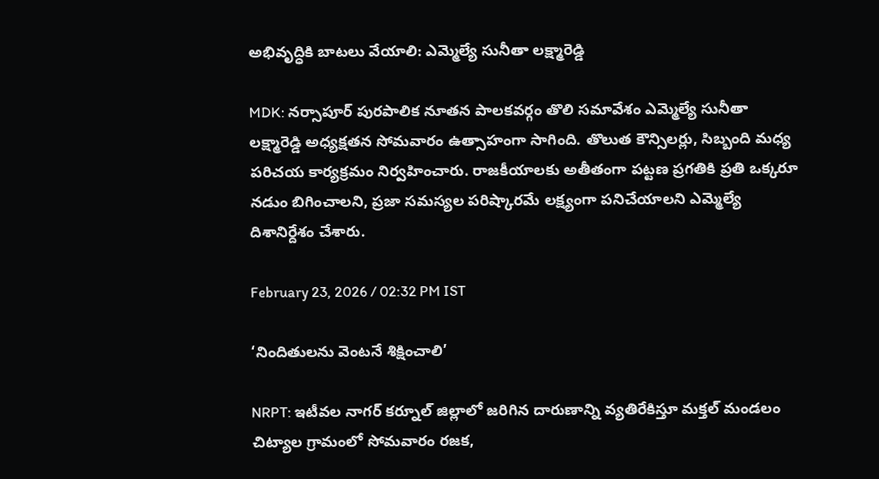అభివృద్ధికి బాటలు వేయాలి: ఎమ్మెల్యే సునీతా లక్ష్మారెడ్డి

MDK: నర్సాపూర్ పురపాలిక నూతన పాలకవర్గం తొలి సమావేశం ఎమ్మెల్యే సునీతా లక్ష్మారెడ్డి అధ్యక్షతన సోమవారం ఉత్సాహంగా సాగింది. తొలుత కౌన్సిలర్లు, సిబ్బంది మధ్య పరిచయ కార్యక్రమం నిర్వహించారు. రాజకీయాలకు అతీతంగా పట్టణ ప్రగతికి ప్రతి ఒక్కరూ నడుం బిగించాలని, ప్రజా సమస్యల పరిష్కారమే లక్ష్యంగా పనిచేయాలని ఎమ్మెల్యే దిశానిర్దేశం చేశారు.

February 23, 2026 / 02:32 PM IST

‘నిందితులను వెంటనే శిక్షించాలి’

NRPT: ఇటీవల నాగర్ కర్నూల్ జిల్లాలో జరిగిన దారుణాన్ని వ్యతిరేకిస్తూ మక్తల్ మండలం చిట్యాల గ్రామంలో సోమవారం రజక,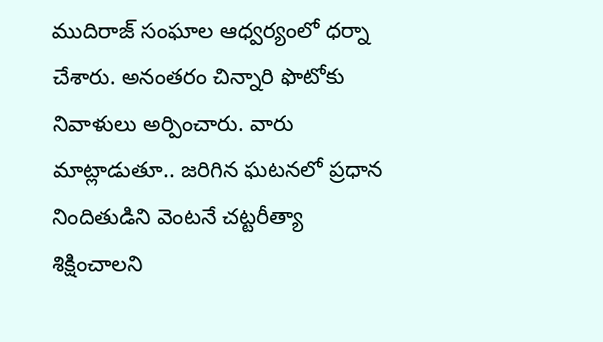ముదిరాజ్ సంఘాల ఆధ్వర్యంలో ధర్నా చేశారు. అనంతరం చిన్నారి ఫొటోకు నివాళులు అర్పించారు. వారు మాట్లాడుతూ.. జరిగిన ఘటనలో ప్రధాన నిందితుడిని వెంటనే చట్టరీత్యా శిక్షించాలని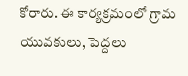కోరారు. ఈ కార్యక్రమంలో గ్రామ యువకులు, పెద్దలు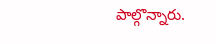పాల్గొన్నారు.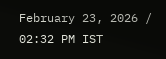February 23, 2026 / 02:32 PM IST